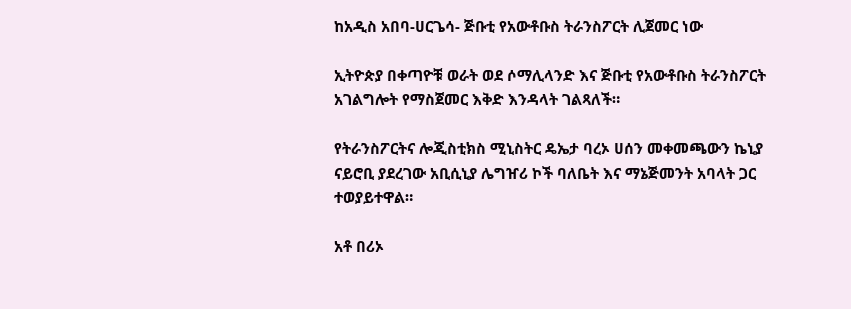ከአዲስ አበባ-ሀርጌሳ- ጅቡቲ የአውቶቡስ ትራንስፖርት ሊጀመር ነው

ኢትዮጵያ በቀጣዮቹ ወራት ወደ ሶማሊላንድ እና ጅቡቲ የአውቶቡስ ትራንስፖርት አገልግሎት የማስጀመር እቅድ እንዳላት ገልጻለች።

የትራንስፖርትና ሎጂስቲክስ ሚኒስትር ዴኤታ ባረኦ ሀሰን መቀመጫውን ኬኒያ ናይሮቢ ያደረገው አቢሲኒያ ሌግዠሪ ኮች ባለቤት እና ማኔጅመንት አባላት ጋር ተወያይተዋል።

አቶ በሪኦ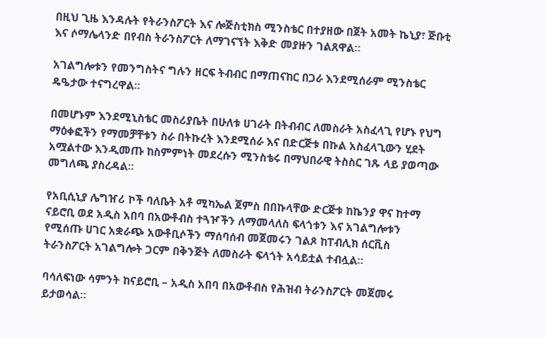በዚህ ጊዜ እንዳሉት የትራንስፖርት እና ሎጅስቲክስ ሚንስቴር በተያዘው በጀት አመት ኬኒያ፣ ጅቡቲ እና ሶማሌላንድ በየብስ ትራንስፖርት ለማገናኘት እቅድ መያዙን ገልጸዋል።

አገልግሎቱን የመንግስትና ግሉን ዘርፍ ትብብር በማጠናከር በጋራ እንደሚሰራም ሚንስቴር ዴዔታው ተናግረዋል።

በመሆኑም እንደሚኒስቴር መስሪያቤት በሁለቱ ሀገራት በትብብር ለመስራት አስፈላጊ የሆኑ የህግ ማዕቀፎችን የማመቻቸቱን ስራ በትኩረት እንደሚሰራ እና በድርጅቱ በኩል አስፈላጊውን ሂደት አሟልተው እንዲመጡ ከስምምነት መደረሱን ሚንስቴሩ በማህበራዊ ትስስር ገጹ ላይ ያወጣው መግለጫ ያስረዳል።

የአቢሲኒያ ሌግዠሪ ኮች ባለቤት አቶ ሚካኤል ጀምስ በበኩላቸው ድርጅቱ ከኬንያ ዋና ከተማ ናይሮቢ ወደ አዲስ አበባ በአውቶብስ ተጓዦችን ለማመላለስ ፍላጎቱን እና አገልግሎቱን የሚሰጡ ሀገር አቋራጭ አውቶቢሶችን ማሰባሰብ መጀመሩን ገልጾ ከፐብሊክ ሰርቪስ ትራንስፖርት አገልግሎት ጋርም በቅንጅት ለመስራት ፍላጎት አሳይቷል ተብሏል።

ባሳለፍነው ሳምንት ከናይሮቢ – አዲስ አበባ በአውቶብስ የሕዝብ ትራንስፖርት መጀመሩ ይታወሳል።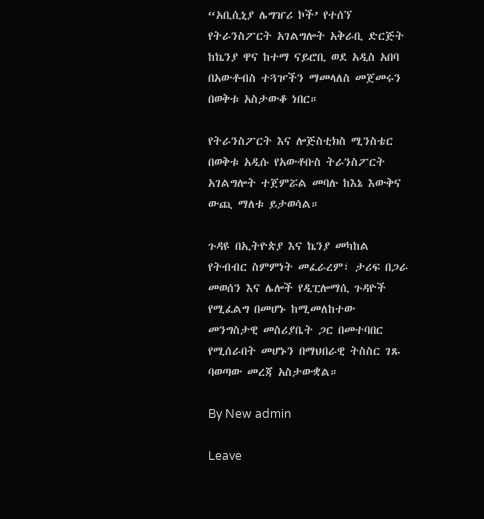“አቢሲኒያ ሌግዠሪ ኮች’ የተሰኘ የትራንስፖርት አገልግሎት አቅራቢ ድርጅት ከኬንያ ዋና ከተማ ናይሮቢ ወደ አዲስ አበባ በአውቶብስ ተጓዦችን ማመላለስ መጀመሩን በወቅቱ አስታውቆ ነበር።

የትራንስፖርት እና ሎጅስቲክስ ሚንስቴር በወቅቱ አዲሱ የአውቶቡስ ትራንስፖርት አገልግሎት ተጀምሯል መባሉ ከእኔ እውቅና ውጪ ማለቱ ይታወሳል።

ጉዳዩ በኢትዮጵያ እና ኬንያ መካከል የትብብር ስምምነት መፈራረም፣ ታሪፍ በጋራ መወሰን እና ሌሎች የዲፒሎማሲ ጉዳዮች የሚፈልግ በመሆኑ ከሚመለከተው መንግስታዊ መስሪያቤት ጋር በመተባበር የሚሰራበት መሆኑን በማህበራዊ ትስስር ገጹ ባወጣው መረጃ አስታውቋል።

By New admin

Leave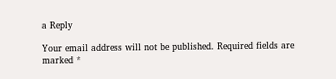a Reply

Your email address will not be published. Required fields are marked *